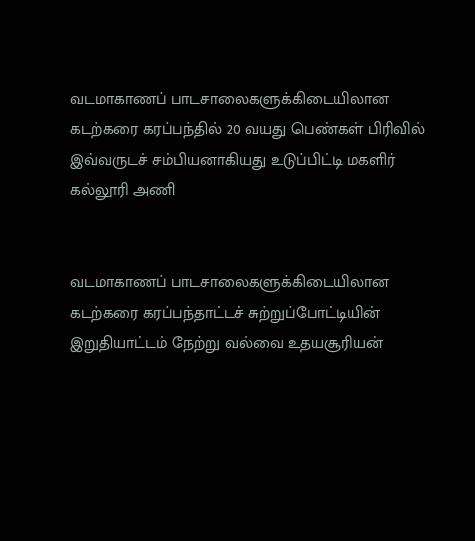வடமாகாணப் பாடசாலைகளுக்கிடையிலான கடற்கரை கரப்பந்தில் 20 வயது பெண்கள் பிரிவில் இவ்வருடச் சம்பியனாகியது உடுப்பிட்டி மகளிர் கல்லூரி அணி


வடமாகாணப் பாடசாலைகளுக்கிடையிலான கடற்கரை கரப்பந்தாட்டச் சுற்றுப்போட்டியின் இறுதியாட்டம் நேற்று வல்வை உதயசூரியன்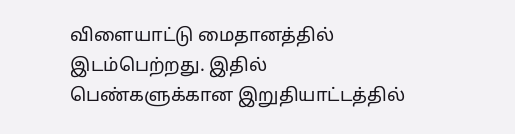விளையாட்டு மைதானத்தில் இடம்பெற்றது. இதில் பெண்களுக்கான இறுதியாட்டத்தில்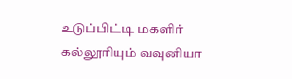உடுப்பிட்டி மகளிர் கல்லூரியும் வவுனியா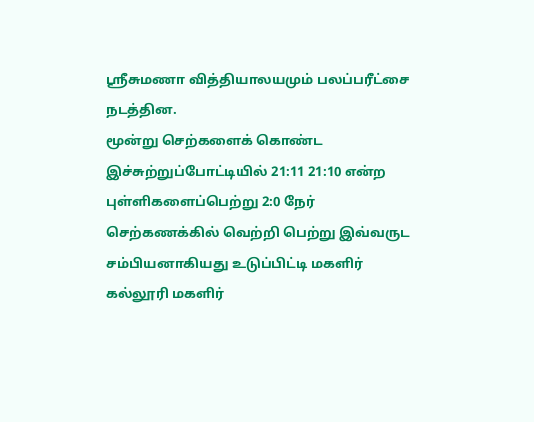ஸ்ரீசுமணா வித்தியாலயமும் பலப்பரீட்சை நடத்தின.
மூன்று செற்களைக் கொண்ட இச்சுற்றுப்போட்டியில் 21:11 21:10 என்ற புள்ளிகளைப்பெற்று 2:0 நேர் செற்கணக்கில் வெற்றி பெற்று இவ்வருட சம்பியனாகியது உடுப்பிட்டி மகளிர் கல்லூரி மகளிர்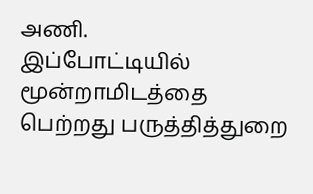அணி.
இப்போட்டியில் மூன்றாமிடத்தை பெற்றது பருத்தித்துறை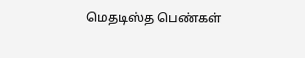மெதடிஸ்த பெண்கள்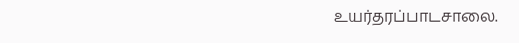உயர்தரப்பாடசாலை.